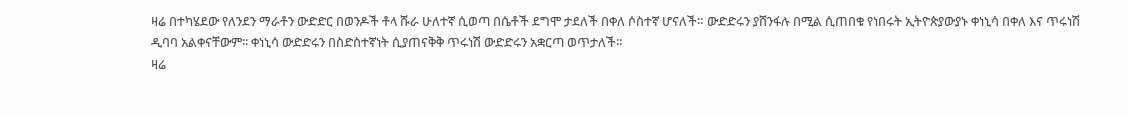ዛሬ በተካሄደው የለንደን ማራቶን ውድድር በወንዶች ቶላ ሹራ ሁለተኛ ሲወጣ በሴቶች ደግሞ ታደለች በቀለ ሶስተኛ ሆናለች። ውድድሩን ያሸንፋሉ በሚል ሲጠበቁ የነበሩት ኢትዮጵያውያኑ ቀነኒሳ በቀለ እና ጥሩነሽ ዲባባ አልቀናቸውም፡፡ ቀነኒሳ ውድድሩን በስድስተኛነት ሲያጠናቅቅ ጥሩነሽ ውድድሩን አቋርጣ ወጥታለች፡፡
ዛሬ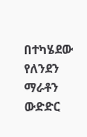በተካሄደው የለንደን ማራቶን ውድድር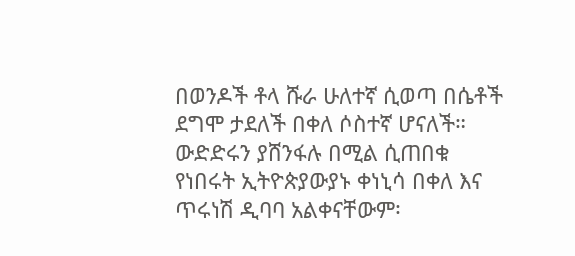በወንዶች ቶላ ሹራ ሁለተኛ ሲወጣ በሴቶች ደግሞ ታደለች በቀለ ሶስተኛ ሆናለች። ውድድሩን ያሸንፋሉ በሚል ሲጠበቁ የነበሩት ኢትዮጵያውያኑ ቀነኒሳ በቀለ እና ጥሩነሽ ዲባባ አልቀናቸውም፡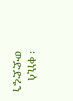፡ ቀነኒሳ ውድድሩን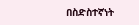በስድስተኛነት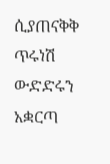ሲያጠናቅቅ ጥሩነሽ ውድድሩን አቋርጣ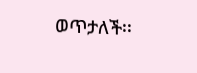ወጥታለች፡፡